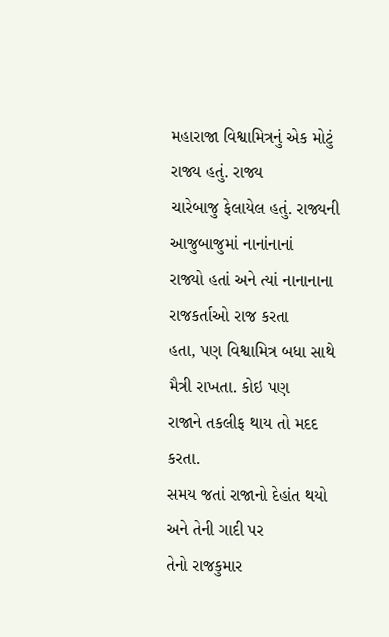મહારાજા વિશ્વામિત્રનું એક મોટું રાજ્ય હતું. રાજ્ય
ચારેબાજુ ફેલાયેલ હતું. રાજ્યની આજુબાજુમાં નાનાંનાનાં
રાજ્યો હતાં અને ત્યાં નાનાનાના રાજકર્તાઓ રાજ કરતા
હતા, પણ વિશ્વામિત્ર બધા સાથે મૈત્રી રાખતા. કોઇ પણ
રાજાને તકલીફ થાય તો મદદ કરતા.
સમય જતાં રાજાનો દેહાંત થયો અને તેની ગાદી પર
તેનો રાજકુમાર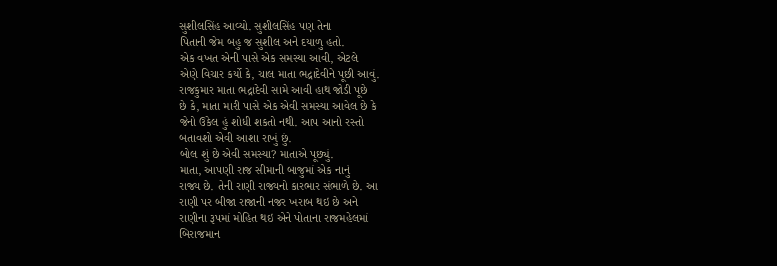સુશીલસિંહ આવ્યો. સુશીલસિંહ પણ તેના
પિતાની જેમ બહુ જ સુશીલ અને દયાળુ હતો.
એક વખત એની પાસે એક સમસ્યા આવી, એટલે
એણે વિચાર કર્યો કે, ચાલ માતા ભદ્રાદેવીને પૂછી આવું.
રાજકુમાર માતા ભદ્રાદેવી સામે આવી હાથ જોડી પૂછે
છે કે, માતા મારી પાસે એક એવી સમસ્યા આવેલ છે કે
જેનો ઉકેલ હું શોધી શકતો નથી. આપ આનો રસ્તો
બતાવશો એવી આશા રાખું છું.
બોલ શું છે એવી સમસ્યા? માતાએ પૂછ્યું.
માતા, આપણી રાજ સીમાની બાજુમાં એક નાનું
રાજ્ય છે. તેની રાણી રાજ્યનો કારભાર સંભાળે છે. આ
રાણી પર બીજા રાજાની નજર ખરાબ થઇ છે અને
રાણીના રૂપમાં મોહિત થઇ એને પોતાના રાજમહેલમાં
બિરાજમાન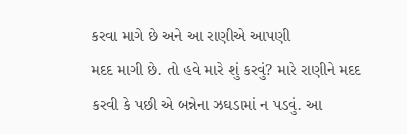કરવા માગે છે અને આ રાણીએ આપણી
મદદ માગી છે. તો હવે મારે શું કરવું? મારે રાણીને મદદ
કરવી કે પછી એ બન્નેના ઝઘડામાં ન પડવું. આ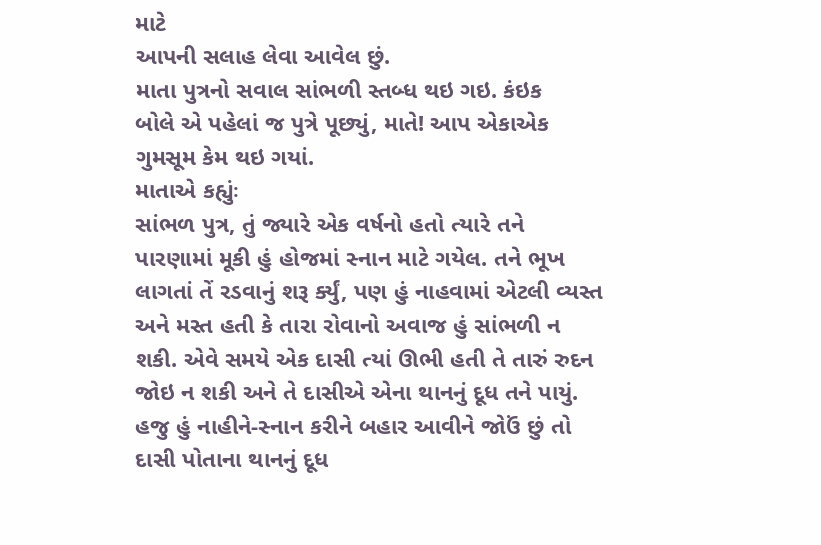માટે
આપની સલાહ લેવા આવેલ છું.
માતા પુત્રનો સવાલ સાંભળી સ્તબ્ધ થઇ ગઇ. કંઇક
બોલે એ પહેલાં જ પુત્રે પૂછ્યું, માતે! આપ એકાએક
ગુમસૂમ કેમ થઇ ગયાં.
માતાએ કહ્યુંઃ
સાંભળ પુત્ર, તું જ્યારે એક વર્ષનો હતો ત્યારે તને
પારણામાં મૂકી હું હોજમાં સ્નાન માટે ગયેલ. તને ભૂખ
લાગતાં તેં રડવાનું શરૂ ર્ક્યું, પણ હું નાહવામાં એટલી વ્યસ્ત
અને મસ્ત હતી કે તારા રોવાનો અવાજ હું સાંભળી ન
શકી. એવે સમયે એક દાસી ત્યાં ઊભી હતી તે તારું રુદન
જોઇ ન શકી અને તે દાસીએ એના થાનનું દૂધ તને પાયું.
હજુ હું નાહીને-સ્નાન કરીને બહાર આવીને જોઉં છું તો
દાસી પોતાના થાનનું દૂધ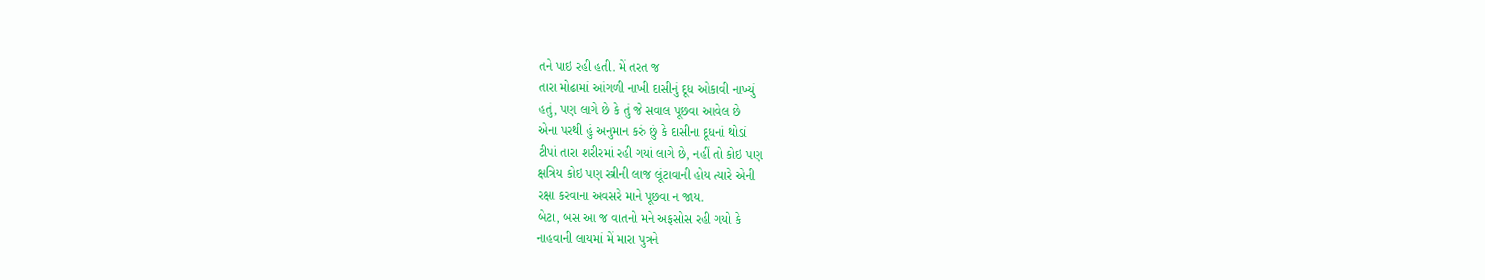તને પાઇ રહી હતી. મેં તરત જ
તારા મોઢામાં આંગળી નાખી દાસીનું દૂધ ઓકાવી નાખ્યું
હતું, પણ લાગે છે કે તું જે સવાલ પૂછવા આવેલ છે
એના પરથી હું અનુમાન કરું છું કે દાસીના દૂધનાં થોડાં
ટીપાં તારા શરીરમાં રહી ગયાં લાગે છે, નહીં તો કોઇ પણ
ક્ષત્રિય કોઇ પણ સ્ત્રીની લાજ લૂંટાવાની હોય ત્યારે એની
રક્ષા કરવાના અવસરે માને પૂછવા ન જાય.
બેટા, બસ આ જ વાતનો મને અફસોસ રહી ગયો કે
નાહવાની લાયમાં મેં મારા પુત્રને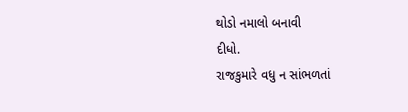થોડો નમાલો બનાવી
દીધો.
રાજકુમારે વધુ ન સાંભળતાં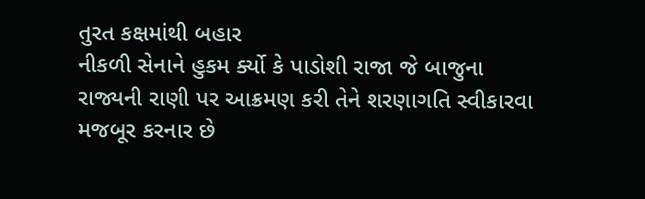તુરત કક્ષમાંથી બહાર
નીકળી સેનાને હુકમ ર્ક્યો કે પાડોશી રાજા જે બાજુના
રાજ્યની રાણી પર આક્રમણ કરી તેને શરણાગતિ સ્વીકારવા
મજબૂર કરનાર છે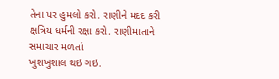તેના પર હુમલો કરો. રાણીને મદદ કરી
ક્ષત્રિય ધર્મની રક્ષા કરો. રાણીમાતાને સમાચાર મળતાં
ખુશખુશાલ થઇ ગઇ.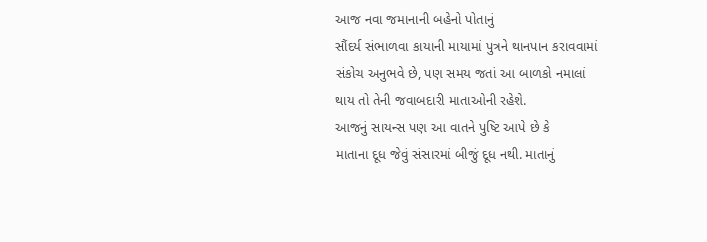આજ નવા જમાનાની બહેનો પોતાનું
સૌંદર્ય સંભાળવા કાયાની માયામાં પુત્રને થાનપાન કરાવવામાં
સંકોચ અનુભવે છે, પણ સમય જતાં આ બાળકો નમાલાં
થાય તો તેની જવાબદારી માતાઓની રહેશે.
આજનું સાયન્સ પણ આ વાતને પુષ્ટિ આપે છે કે
માતાના દૂધ જેવું સંસારમાં બીજું દૂધ નથી. માતાનું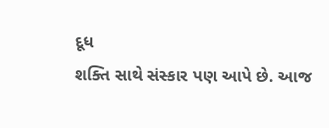દૂધ
શક્તિ સાથે સંસ્કાર પણ આપે છે. આજ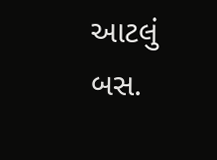આટલું બસ.